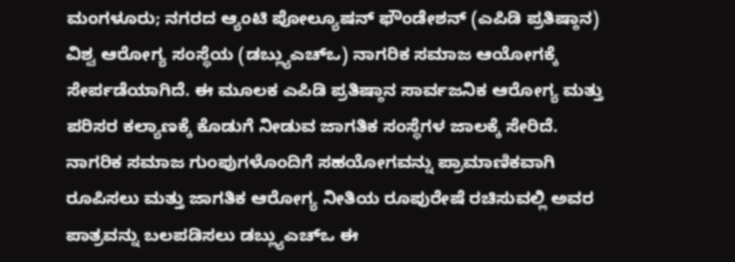ಮಂಗಳೂರು; ನಗರದ ಆ್ಯಂಟಿ ಪೋಲ್ಯೂಷನ್ ಫೌಂಡೇಶನ್ (ಎಪಿಡಿ ಪ್ರತಿಷ್ಠಾನ) ವಿಶ್ವ ಆರೋಗ್ಯ ಸಂಸ್ಥೆಯ (ಡಬ್ಲ್ಯುಎಚ್ಒ) ನಾಗರಿಕ ಸಮಾಜ ಆಯೋಗಕ್ಕೆ ಸೇರ್ಪಡೆಯಾಗಿದೆ. ಈ ಮೂಲಕ ಎಪಿಡಿ ಪ್ರತಿಷ್ಠಾನ ಸಾರ್ವಜನಿಕ ಆರೋಗ್ಯ ಮತ್ತು ಪರಿಸರ ಕಲ್ಯಾಣಕ್ಕೆ ಕೊಡುಗೆ ನೀಡುವ ಜಾಗತಿಕ ಸಂಸ್ಥೆಗಳ ಜಾಲಕ್ಕೆ ಸೇರಿದೆ.
ನಾಗರಿಕ ಸಮಾಜ ಗುಂಪುಗಳೊಂದಿಗೆ ಸಹಯೋಗವನ್ನು ಪ್ರಾಮಾಣಿಕವಾಗಿ ರೂಪಿಸಲು ಮತ್ತು ಜಾಗತಿಕ ಆರೋಗ್ಯ ನೀತಿಯ ರೂಪುರೇಷೆ ರಚಿಸುವಲ್ಲಿ ಅವರ ಪಾತ್ರವನ್ನು ಬಲಪಡಿಸಲು ಡಬ್ಲ್ಯುಎಚ್ಒ ಈ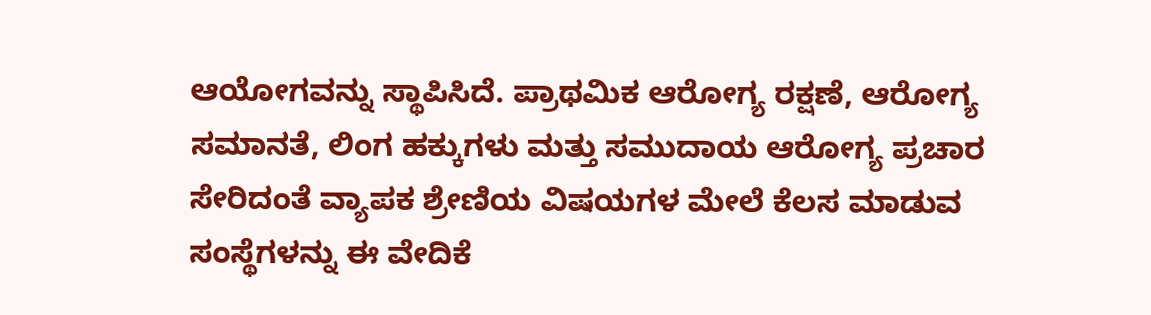ಆಯೋಗವನ್ನು ಸ್ಥಾಪಿಸಿದೆ. ಪ್ರಾಥಮಿಕ ಆರೋಗ್ಯ ರಕ್ಷಣೆ, ಆರೋಗ್ಯ ಸಮಾನತೆ, ಲಿಂಗ ಹಕ್ಕುಗಳು ಮತ್ತು ಸಮುದಾಯ ಆರೋಗ್ಯ ಪ್ರಚಾರ ಸೇರಿದಂತೆ ವ್ಯಾಪಕ ಶ್ರೇಣಿಯ ವಿಷಯಗಳ ಮೇಲೆ ಕೆಲಸ ಮಾಡುವ ಸಂಸ್ಥೆಗಳನ್ನು ಈ ವೇದಿಕೆ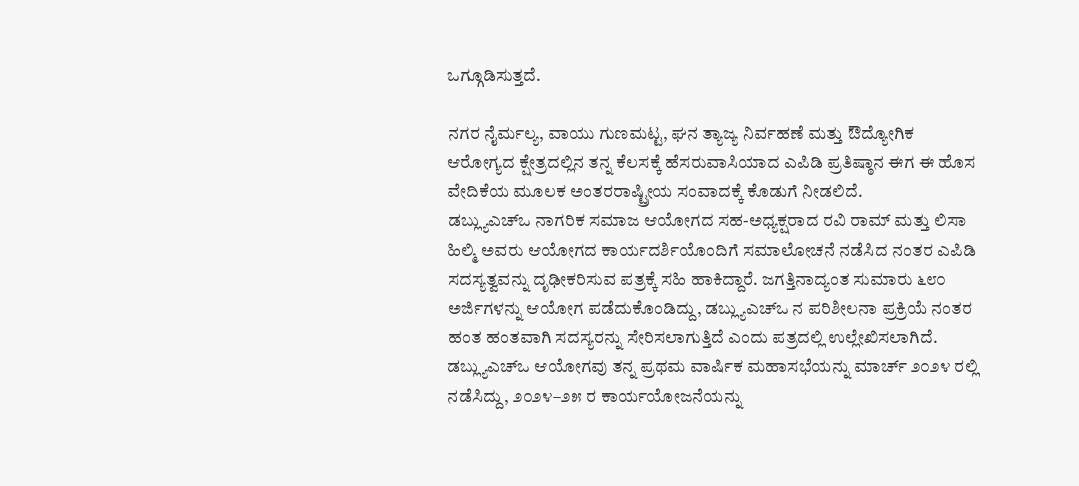ಒಗ್ಗೂಡಿಸುತ್ತದೆ.

ನಗರ ನೈರ್ಮಲ್ಯ, ವಾಯು ಗುಣಮಟ್ಟ, ಘನ ತ್ಯಾಜ್ಯ ನಿರ್ವಹಣೆ ಮತ್ತು ಔದ್ಯೋಗಿಕ ಆರೋಗ್ಯದ ಕ್ಷೇತ್ರದಲ್ಲಿನ ತನ್ನ ಕೆಲಸಕ್ಕೆ ಹೆಸರುವಾಸಿಯಾದ ಎಪಿಡಿ ಪ್ರತಿಷ್ಠಾನ ಈಗ ಈ ಹೊಸ ವೇದಿಕೆಯ ಮೂಲಕ ಅಂತರರಾಷ್ಟ್ರೀಯ ಸಂವಾದಕ್ಕೆ ಕೊಡುಗೆ ನೀಡಲಿದೆ.
ಡಬ್ಲ್ಯುಎಚ್ಒ ನಾಗರಿಕ ಸಮಾಜ ಆಯೋಗದ ಸಹ-ಅಧ್ಯಕ್ಷರಾದ ರವಿ ರಾಮ್ ಮತ್ತು ಲಿಸಾ ಹಿಲ್ಮಿ ಅವರು ಆಯೋಗದ ಕಾರ್ಯದರ್ಶಿಯೊಂದಿಗೆ ಸಮಾಲೋಚನೆ ನಡೆಸಿದ ನಂತರ ಎಪಿಡಿ ಸದಸ್ಯತ್ವವನ್ನು ದೃಢೀಕರಿಸುವ ಪತ್ರಕ್ಕೆ ಸಹಿ ಹಾಕಿದ್ದಾರೆ. ಜಗತ್ತಿನಾದ್ಯಂತ ಸುಮಾರು ೬೮೦ ಅರ್ಜಿಗಳನ್ನು ಆಯೋಗ ಪಡೆದುಕೊಂಡಿದ್ದು, ಡಬ್ಲ್ಯುಎಚ್ಒ ನ ಪರಿಶೀಲನಾ ಪ್ರಕ್ರಿಯೆ ನಂತರ ಹಂತ ಹಂತವಾಗಿ ಸದಸ್ಯರನ್ನು ಸೇರಿಸಲಾಗುತ್ತಿದೆ ಎಂದು ಪತ್ರದಲ್ಲಿ ಉಲ್ಲೇಖಿಸಲಾಗಿದೆ.
ಡಬ್ಲ್ಯುಎಚ್ಒ ಆಯೋಗವು ತನ್ನ ಪ್ರಥಮ ವಾರ್ಷಿಕ ಮಹಾಸಭೆಯನ್ನು ಮಾರ್ಚ್ ೨೦೨೪ ರಲ್ಲಿ ನಡೆಸಿದ್ದು, ೨೦೨೪–೨೫ ರ ಕಾರ್ಯಯೋಜನೆಯನ್ನು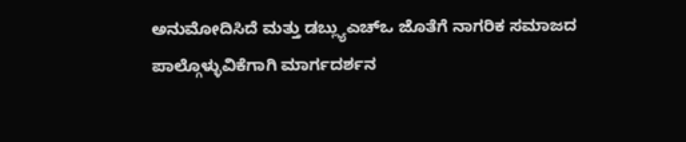ಅನುಮೋದಿಸಿದೆ ಮತ್ತು ಡಬ್ಲ್ಯುಎಚ್ಒ ಜೊತೆಗೆ ನಾಗರಿಕ ಸಮಾಜದ ಪಾಲ್ಗೊಳ್ಳುವಿಕೆಗಾಗಿ ಮಾರ್ಗದರ್ಶನ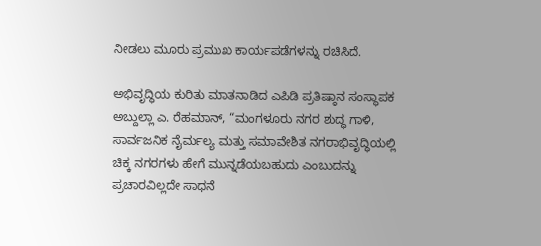ನೀಡಲು ಮೂರು ಪ್ರಮುಖ ಕಾರ್ಯಪಡೆಗಳನ್ನು ರಚಿಸಿದೆ.

ಅಭಿವೃದ್ಧಿಯ ಕುರಿತು ಮಾತನಾಡಿದ ಎಪಿಡಿ ಪ್ರತಿಷ್ಠಾನ ಸಂಸ್ಥಾಪಕ ಅಬ್ದುಲ್ಲಾ ಎ. ರೆಹಮಾನ್, “ಮಂಗಳೂರು ನಗರ ಶುದ್ಧ ಗಾಳಿ, ಸಾರ್ವಜನಿಕ ನೈರ್ಮಲ್ಯ ಮತ್ತು ಸಮಾವೇಶಿತ ನಗರಾಭಿವೃದ್ಧಿಯಲ್ಲಿ ಚಿಕ್ಕ ನಗರಗಳು ಹೇಗೆ ಮುನ್ನಡೆಯಬಹುದು ಎಂಬುದನ್ನು ಪ್ರಚಾರವಿಲ್ಲದೇ ಸಾಧನೆ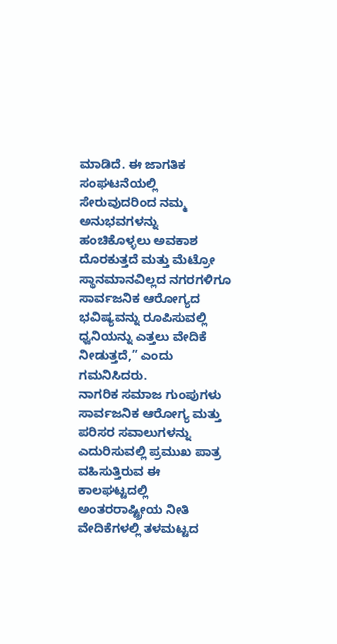ಮಾಡಿದೆ. ಈ ಜಾಗತಿಕ ಸಂಘಟನೆಯಲ್ಲಿ ಸೇರುವುದರಿಂದ ನಮ್ಮ ಅನುಭವಗಳನ್ನು ಹಂಚಿಕೊಳ್ಳಲು ಅವಕಾಶ ದೊರಕುತ್ತದೆ ಮತ್ತು ಮೆಟ್ರೋ ಸ್ಥಾನಮಾನವಿಲ್ಲದ ನಗರಗಳಿಗೂ ಸಾರ್ವಜನಿಕ ಆರೋಗ್ಯದ ಭವಿಷ್ಯವನ್ನು ರೂಪಿಸುವಲ್ಲಿ ಧ್ವನಿಯನ್ನು ಎತ್ತಲು ವೇದಿಕೆ ನೀಡುತ್ತದೆ,” ಎಂದು ಗಮನಿಸಿದರು.
ನಾಗರಿಕ ಸಮಾಜ ಗುಂಪುಗಳು ಸಾರ್ವಜನಿಕ ಆರೋಗ್ಯ ಮತ್ತು ಪರಿಸರ ಸವಾಲುಗಳನ್ನು ಎದುರಿಸುವಲ್ಲಿ ಪ್ರಮುಖ ಪಾತ್ರ ವಹಿಸುತ್ತಿರುವ ಈ ಕಾಲಘಟ್ಟದಲ್ಲಿ ಅಂತರರಾಷ್ಟ್ರೀಯ ನೀತಿ ವೇದಿಕೆಗಳಲ್ಲಿ ತಳಮಟ್ಟದ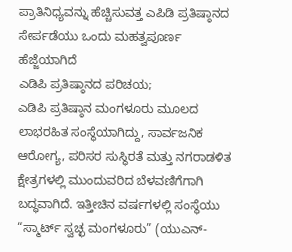ಪ್ರಾತಿನಿಧ್ಯವನ್ನು ಹೆಚ್ಚಿಸುವತ್ತ ಎಪಿಡಿ ಪ್ರತಿಷ್ಠಾನದ ಸೇರ್ಪಡೆಯು ಒಂದು ಮಹತ್ವಪೂರ್ಣ ಹೆಜ್ಜೆಯಾಗಿದೆ
ಎಡಿಪಿ ಪ್ರತಿಷ್ಠಾನದ ಪರಿಚಯ;
ಎಡಿಪಿ ಪ್ರತಿಷ್ಠಾನ ಮಂಗಳೂರು ಮೂಲದ ಲಾಭರಹಿತ ಸಂಸ್ಥೆಯಾಗಿದ್ದು, ಸಾರ್ವಜನಿಕ ಆರೋಗ್ಯ, ಪರಿಸರ ಸುಸ್ಥಿರತೆ ಮತ್ತು ನಗರಾಡಳಿತ ಕ್ಷೇತ್ರಗಳಲ್ಲಿ ಮುಂದುವರಿದ ಬೆಳವಣಿಗೆಗಾಗಿ ಬದ್ಧವಾಗಿದೆ. ಇತ್ತೀಚಿನ ವರ್ಷಗಳಲ್ಲಿ ಸಂಸ್ಥೆಯು “ಸ್ಮಾರ್ಟ್ ಸ್ವಚ್ಛ ಮಂಗಳೂರು” (ಯುಎನ್-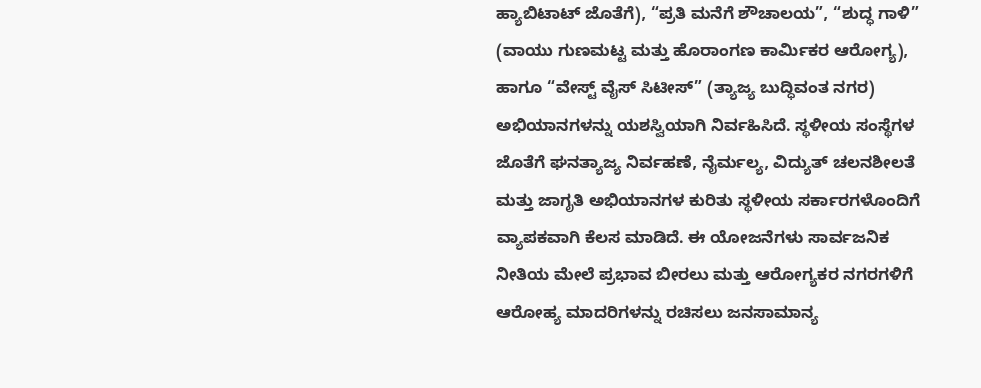ಹ್ಯಾಬಿಟಾಟ್ ಜೊತೆಗೆ), “ಪ್ರತಿ ಮನೆಗೆ ಶೌಚಾಲಯ”, “ಶುದ್ಧ ಗಾಳಿ” (ವಾಯು ಗುಣಮಟ್ಟ ಮತ್ತು ಹೊರಾಂಗಣ ಕಾರ್ಮಿಕರ ಆರೋಗ್ಯ), ಹಾಗೂ “ವೇಸ್ಟ್ ವೈಸ್ ಸಿಟೀಸ್” (ತ್ಯಾಜ್ಯ ಬುದ್ಧಿವಂತ ನಗರ) ಅಭಿಯಾನಗಳನ್ನು ಯಶಸ್ವಿಯಾಗಿ ನಿರ್ವಹಿಸಿದೆ. ಸ್ಥಳೀಯ ಸಂಸ್ಥೆಗಳ ಜೊತೆಗೆ ಘನತ್ಯಾಜ್ಯ ನಿರ್ವಹಣೆ, ನೈರ್ಮಲ್ಯ, ವಿದ್ಯುತ್ ಚಲನಶೀಲತೆ ಮತ್ತು ಜಾಗೃತಿ ಅಭಿಯಾನಗಳ ಕುರಿತು ಸ್ಥಳೀಯ ಸರ್ಕಾರಗಳೊಂದಿಗೆ ವ್ಯಾಪಕವಾಗಿ ಕೆಲಸ ಮಾಡಿದೆ. ಈ ಯೋಜನೆಗಳು ಸಾರ್ವಜನಿಕ ನೀತಿಯ ಮೇಲೆ ಪ್ರಭಾವ ಬೀರಲು ಮತ್ತು ಆರೋಗ್ಯಕರ ನಗರಗಳಿಗೆ ಆರೋಹ್ಯ ಮಾದರಿಗಳನ್ನು ರಚಿಸಲು ಜನಸಾಮಾನ್ಯ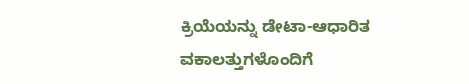ಕ್ರಿಯೆಯನ್ನು ಡೇಟಾ-ಆಧಾರಿತ ವಕಾಲತ್ತುಗಳೊಂದಿಗೆ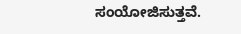ಸಂಯೋಜಿಸುತ್ತವೆ.